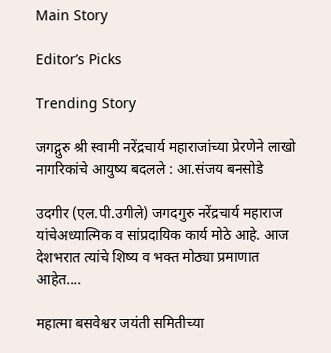Main Story

Editor’s Picks

Trending Story

जगद्गुरु श्री स्वामी नरेंद्रचार्य महाराजांच्या प्रेरणेने लाखो नागरिकांचे आयुष्य बदलले : आ.संजय बनसोडे

उदगीर (एल.पी.उगीले) जगदगुरु नरेंद्रचार्य महाराज यांचेअध्यात्मिक व सांप्रदायिक कार्य मोठे आहे. आज देशभरात त्यांचे शिष्य व भक्त मोठ्या प्रमाणात आहेत....

महात्मा बसवेश्वर जयंती समितीच्या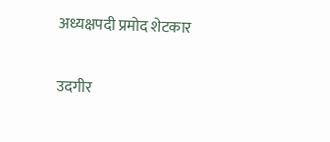अध्यक्षपदी प्रमोद शेटकार

उदगीर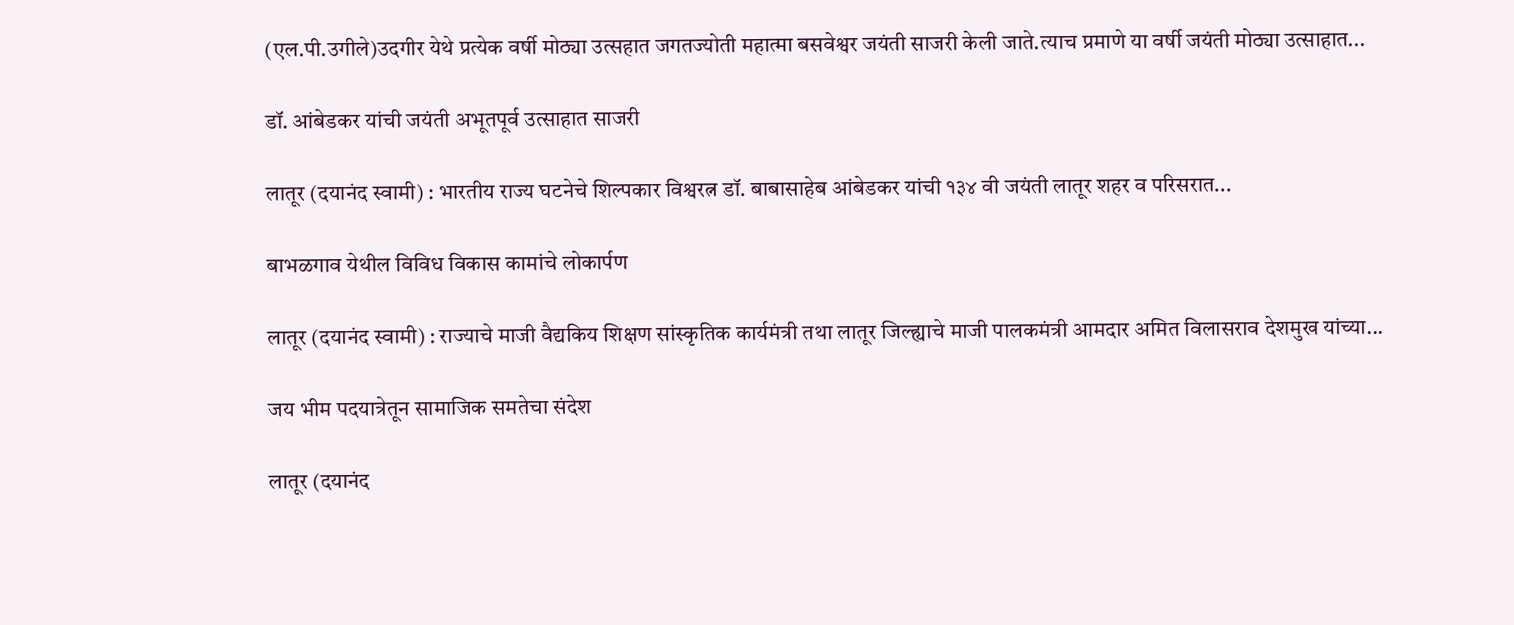(एल.पी.उगीले)उदगीर येथे प्रत्येक वर्षी मोठ्या उत्सहात जगतज्योती महात्मा बसवेश्वर जयंती साजरी केली जाते.त्याच प्रमाणे या वर्षी जयंती मोठ्या उत्साहात...

डॉ. आंबेडकर यांची जयंती अभूतपूर्व उत्साहात साजरी

लातूर (दयानंद स्वामी) : भारतीय राज्य घटनेचे शिल्पकार विश्वरत्न डॉ. बाबासाहेब आंबेडकर यांची १३४ वी जयंती लातूर शहर व परिसरात...

बाभळगाव येथील विविध विकास कामांचे लोकार्पण

लातूर (दयानंद स्वामी) : राज्याचे माजी वैद्यकिय शिक्षण सांस्कृतिक कार्यमंत्री तथा लातूर जिल्ह्याचे माजी पालकमंत्री आमदार अमित विलासराव देशमुख यांच्या...

जय भीम पदयात्रेतून सामाजिक समतेचा संदेश

लातूर (दयानंद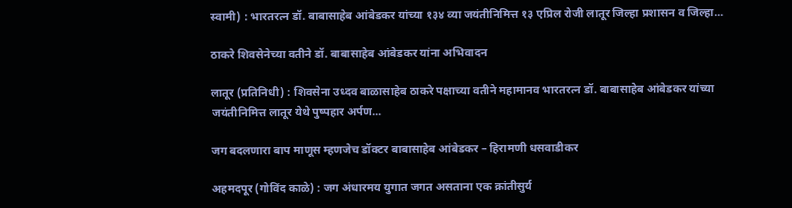स्वामी) : भारतरत्न डॉ. बाबासाहेब आंबेडकर यांच्या १३४ व्या जयंतीनिमित्त १३ एप्रिल रोजी लातूर जिल्हा प्रशासन व जिल्हा...

ठाकरे शिवसेनेच्या वतीने डॉ. बाबासाहेब आंबेडकर यांना अभिवादन

लातूर (प्रतिनिधी) : शिवसेना उध्दव बाळासाहेब ठाकरे पक्षाच्या वतीने महामानव भारतरत्न डॉ. बाबासाहेब आंबेडकर यांच्या जयंतीनिमित्त लातूर येथे पुष्पहार अर्पण...

जग बदलणारा बाप माणूस म्हणजेच डॉक्टर बाबासाहेब आंबेडकर – हिरामणी धसवाडीकर

अहमदपूर (गोविंद काळे) : जग अंधारमय युगात जगत असताना एक क्रांतीसुर्य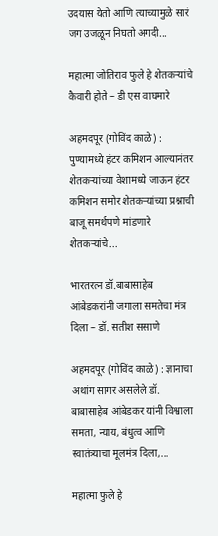उदयास येतो आणि त्याच्यामुळे सारं जग उजळून निघतो अगदी...

महात्मा जोतिराव फुले हे शेतकऱ्यांचे कैवारी होते – डी एस वाघमारे

अहमदपूर (गोविंद काळे) : पुण्यामध्ये हंटर कमिशन आल्यानंतर शेतकऱ्यांच्या वेशामध्ये जाऊन हंटर कमिशन समोर शेतकऱ्यांच्या प्रश्नाची बाजू समर्थपणे मांडणारे शेतकऱ्यांचे...

भारतरत्न डॉ.बाबासाहेब आंबेडकरांनी जगाला समतेचा मंत्र दिला – डॉ. सतीश ससाणे

अहमदपूर (गोविंद काळे) : ज्ञानाचा अथांग सागर असलेले डॉ. बाबासाहेब आंबेडकर यांनी विश्वाला समता, न्याय, बंधुत्व आणि स्वातंत्र्याचा मूलमंत्र दिला,...

महात्मा फुले हे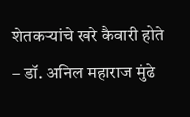शेतकऱ्यांचे खरे कैवारी होते – डॉ. अनिल महाराज मुंढे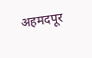अहमदपूर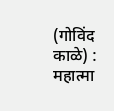(गोविंद काळे) : महात्मा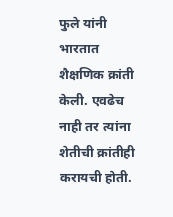फुले यांनी भारतात शैक्षणिक क्रांती केली. एवढेच नाही तर त्यांना शेतीची क्रांतीही करायची होती.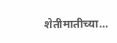शेतीमातीच्या...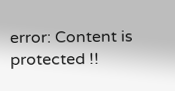error: Content is protected !!